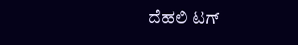ದೆಹಲಿ ಟಗ್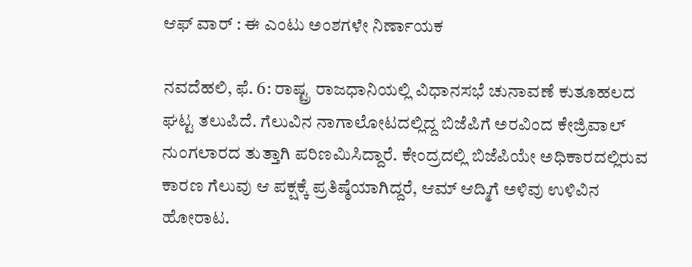ಆಫ್ ವಾರ್ : ಈ ಎಂಟು ಅಂಶಗಳೇ ನಿರ್ಣಾಯಕ

ನವದೆಹಲಿ, ಫೆ. 6: ರಾಷ್ಟ್ರ ರಾಜಧಾನಿಯಲ್ಲಿ ವಿಧಾನಸಭೆ ಚುನಾವಣೆ ಕುತೂಹಲದ ಘಟ್ಟ ತಲುಪಿದೆ. ಗೆಲುವಿನ ನಾಗಾಲೋಟದಲ್ಲಿದ್ದ ಬಿಜೆಪಿಗೆ ಅರವಿಂದ ಕೇಜ್ರಿವಾಲ್ ನುಂಗಲಾರದ ತುತ್ತಾಗಿ ಪರಿಣಮಿಸಿದ್ದಾರೆ. ಕೇಂದ್ರದಲ್ಲಿ ಬಿಜೆಪಿಯೇ ಅಧಿಕಾರದಲ್ಲಿರುವ ಕಾರಣ ಗೆಲುವು ಆ ಪಕ್ಷಕ್ಕೆ ಪ್ರತಿಷ್ಠೆಯಾಗಿದ್ದರೆ, ಆಮ್ ಆದ್ಮಿಗೆ ಅಳಿವು ಉಳಿವಿನ ಹೋರಾಟ.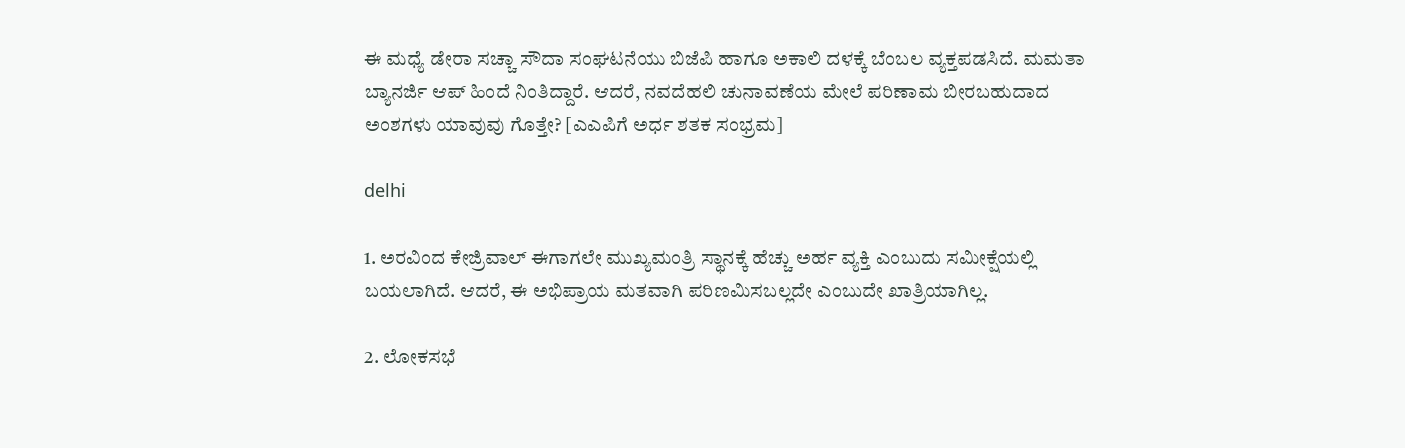ಈ ಮಧ್ಯೆ ಡೇರಾ ಸಚ್ಚಾ ಸೌದಾ ಸಂಘಟನೆಯು ಬಿಜೆಪಿ ಹಾಗೂ ಅಕಾಲಿ ದಳಕ್ಕೆ ಬೆಂಬಲ ವ್ಯಕ್ತಪಡಸಿದೆ. ಮಮತಾ ಬ್ಯಾನರ್ಜಿ ಆಪ್ ಹಿಂದೆ ನಿಂತಿದ್ದಾರೆ. ಆದರೆ, ನವದೆಹಲಿ ಚುನಾವಣೆಯ ಮೇಲೆ ಪರಿಣಾಮ ಬೀರಬಹುದಾದ ಅಂಶಗಳು ಯಾವುವು ಗೊತ್ತೇ? [ಎಎಪಿಗೆ ಅರ್ಧ ಶತಕ ಸಂಭ್ರಮ]

delhi

1. ಅರವಿಂದ ಕೇಜ್ರಿವಾಲ್ ಈಗಾಗಲೇ ಮುಖ್ಯಮಂತ್ರಿ ಸ್ಥಾನಕ್ಕೆ ಹೆಚ್ಚು ಅರ್ಹ ವ್ಯಕ್ತಿ ಎಂಬುದು ಸಮೀಕ್ಷೆಯಲ್ಲಿ ಬಯಲಾಗಿದೆ. ಆದರೆ, ಈ ಅಭಿಪ್ರಾಯ ಮತವಾಗಿ ಪರಿಣಮಿಸಬಲ್ಲದೇ ಎಂಬುದೇ ಖಾತ್ರಿಯಾಗಿಲ್ಲ.

2. ಲೋಕಸಭೆ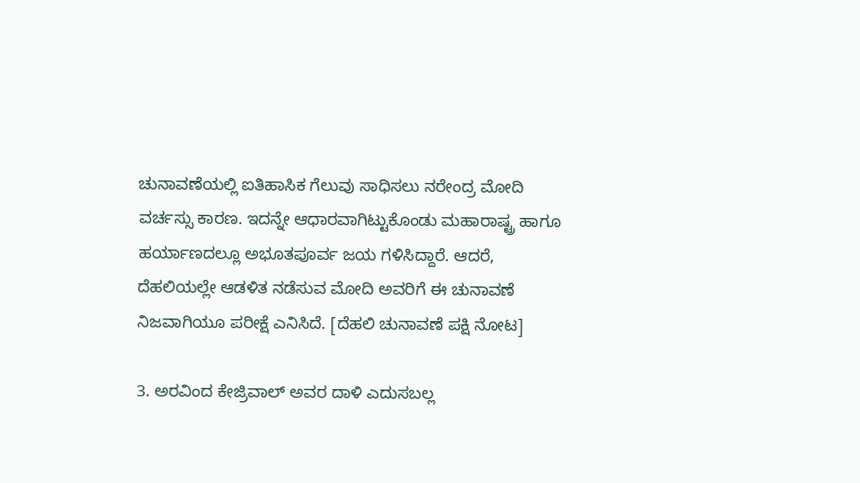ಚುನಾವಣೆಯಲ್ಲಿ ಐತಿಹಾಸಿಕ ಗೆಲುವು ಸಾಧಿಸಲು ನರೇಂದ್ರ ಮೋದಿ ವರ್ಚಸ್ಸು ಕಾರಣ. ಇದನ್ನೇ ಆಧಾರವಾಗಿಟ್ಟುಕೊಂಡು ಮಹಾರಾಷ್ಟ್ರ ಹಾಗೂ ಹರ್ಯಾಣದಲ್ಲೂ ಅಭೂತಪೂರ್ವ ಜಯ ಗಳಿಸಿದ್ದಾರೆ. ಆದರೆ, ದೆಹಲಿಯಲ್ಲೇ ಆಡಳಿತ ನಡೆಸುವ ಮೋದಿ ಅವರಿಗೆ ಈ ಚುನಾವಣೆ ನಿಜವಾಗಿಯೂ ಪರೀಕ್ಷೆ ಎನಿಸಿದೆ. [ದೆಹಲಿ ಚುನಾವಣೆ ಪಕ್ಷಿ ನೋಟ]

3. ಅರವಿಂದ ಕೇಜ್ರಿವಾಲ್ ಅವರ ದಾಳಿ ಎದುಸಬಲ್ಲ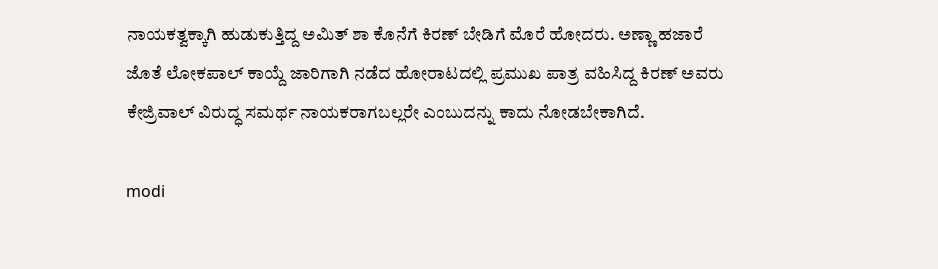ನಾಯಕತ್ವಕ್ಕಾಗಿ ಹುಡುಕುತ್ತಿದ್ದ ಅಮಿತ್ ಶಾ ಕೊನೆಗೆ ಕಿರಣ್ ಬೇಡಿಗೆ ಮೊರೆ ಹೋದರು. ಅಣ್ಣಾ ಹಜಾರೆ ಜೊತೆ ಲೋಕಪಾಲ್ ಕಾಯ್ದೆ ಜಾರಿಗಾಗಿ ನಡೆದ ಹೋರಾಟದಲ್ಲಿ ಪ್ರಮುಖ ಪಾತ್ರ ವಹಿಸಿದ್ದ ಕಿರಣ್ ಅವರು ಕೇಜ್ರಿವಾಲ್ ವಿರುದ್ಧ ಸಮರ್ಥ ನಾಯಕರಾಗಬಲ್ಲರೇ ಎಂಬುದನ್ನು ಕಾದು ನೋಡಬೇಕಾಗಿದೆ.

modi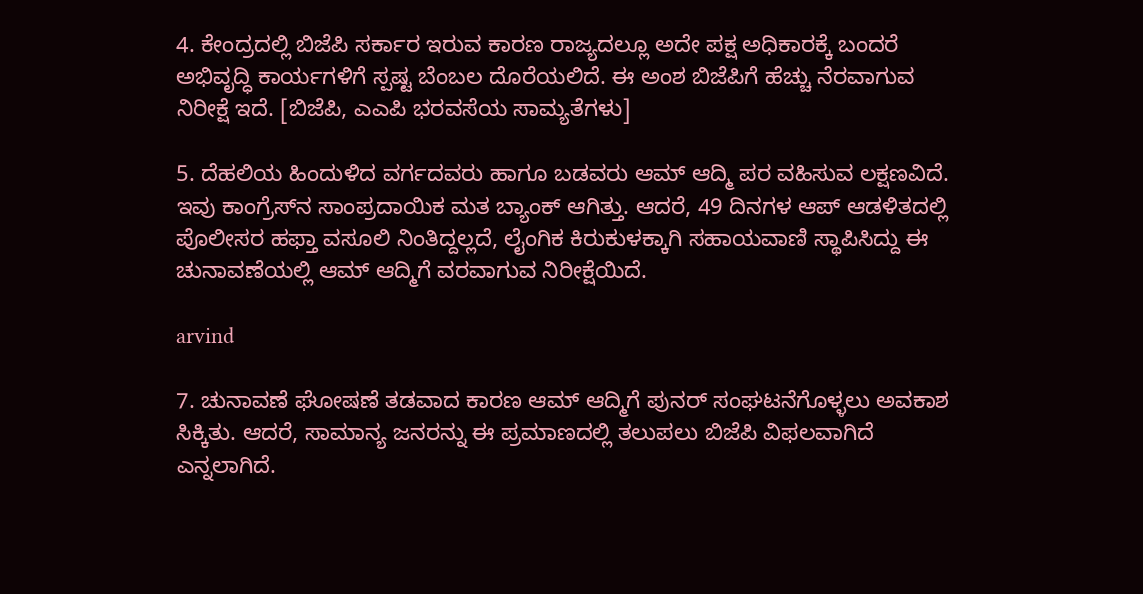4. ಕೇಂದ್ರದಲ್ಲಿ ಬಿಜೆಪಿ ಸರ್ಕಾರ ಇರುವ ಕಾರಣ ರಾಜ್ಯದಲ್ಲೂ ಅದೇ ಪಕ್ಷ ಅಧಿಕಾರಕ್ಕೆ ಬಂದರೆ ಅಭಿವೃದ್ಧಿ ಕಾರ್ಯಗಳಿಗೆ ಸ್ಪಷ್ಟ ಬೆಂಬಲ ದೊರೆಯಲಿದೆ. ಈ ಅಂಶ ಬಿಜೆಪಿಗೆ ಹೆಚ್ಚು ನೆರವಾಗುವ ನಿರೀಕ್ಷೆ ಇದೆ. [ಬಿಜೆಪಿ, ಎಎಪಿ ಭರವಸೆಯ ಸಾಮ್ಯತೆಗಳು]

5. ದೆಹಲಿಯ ಹಿಂದುಳಿದ ವರ್ಗದವರು ಹಾಗೂ ಬಡವರು ಆಮ್ ಆದ್ಮಿ ಪರ ವಹಿಸುವ ಲಕ್ಷಣವಿದೆ. ಇವು ಕಾಂಗ್ರೆಸ್‌ನ ಸಾಂಪ್ರದಾಯಿಕ ಮತ ಬ್ಯಾಂಕ್ ಆಗಿತ್ತು. ಆದರೆ, 49 ದಿನಗಳ ಆಪ್ ಆಡಳಿತದಲ್ಲಿ ಪೊಲೀಸರ ಹಫ್ತಾ ವಸೂಲಿ ನಿಂತಿದ್ದಲ್ಲದೆ, ಲೈಂಗಿಕ ಕಿರುಕುಳಕ್ಕಾಗಿ ಸಹಾಯವಾಣಿ ಸ್ಥಾಪಿಸಿದ್ದು ಈ ಚುನಾವಣೆಯಲ್ಲಿ ಆಮ್ ಆದ್ಮಿಗೆ ವರವಾಗುವ ನಿರೀಕ್ಷೆಯಿದೆ.

arvind

7. ಚುನಾವಣೆ ಘೋಷಣೆ ತಡವಾದ ಕಾರಣ ಆಮ್ ಆದ್ಮಿಗೆ ಪುನರ್ ಸಂಘಟನೆಗೊಳ್ಳಲು ಅವಕಾಶ ಸಿಕ್ಕಿತು. ಆದರೆ, ಸಾಮಾನ್ಯ ಜನರನ್ನು ಈ ಪ್ರಮಾಣದಲ್ಲಿ ತಲುಪಲು ಬಿಜೆಪಿ ವಿಫಲವಾಗಿದೆ ಎನ್ನಲಾಗಿದೆ.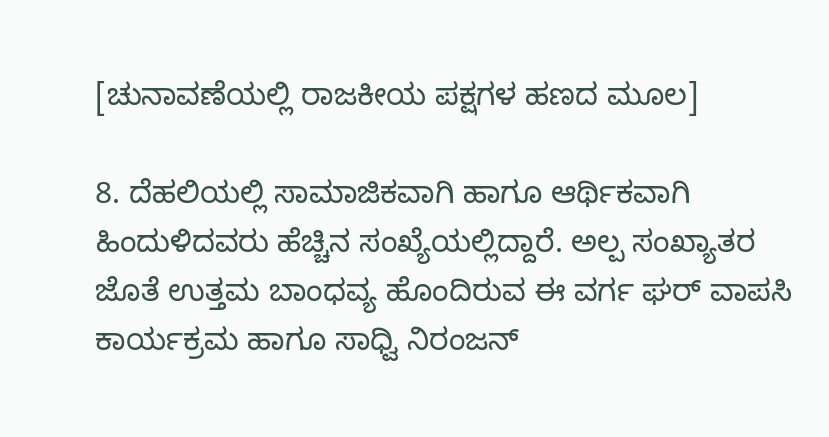[ಚುನಾವಣೆಯಲ್ಲಿ ರಾಜಕೀಯ ಪಕ್ಷಗಳ ಹಣದ ಮೂಲ]

8. ದೆಹಲಿಯಲ್ಲಿ ಸಾಮಾಜಿಕವಾಗಿ ಹಾಗೂ ಆರ್ಥಿಕವಾಗಿ ಹಿಂದುಳಿದವರು ಹೆಚ್ಚಿನ ಸಂಖ್ಯೆಯಲ್ಲಿದ್ದಾರೆ. ಅಲ್ಪ ಸಂಖ್ಯಾತರ ಜೊತೆ ಉತ್ತಮ ಬಾಂಧವ್ಯ ಹೊಂದಿರುವ ಈ ವರ್ಗ ಘರ್ ವಾಪಸಿ ಕಾರ್ಯಕ್ರಮ ಹಾಗೂ ಸಾಧ್ವಿ ನಿರಂಜನ್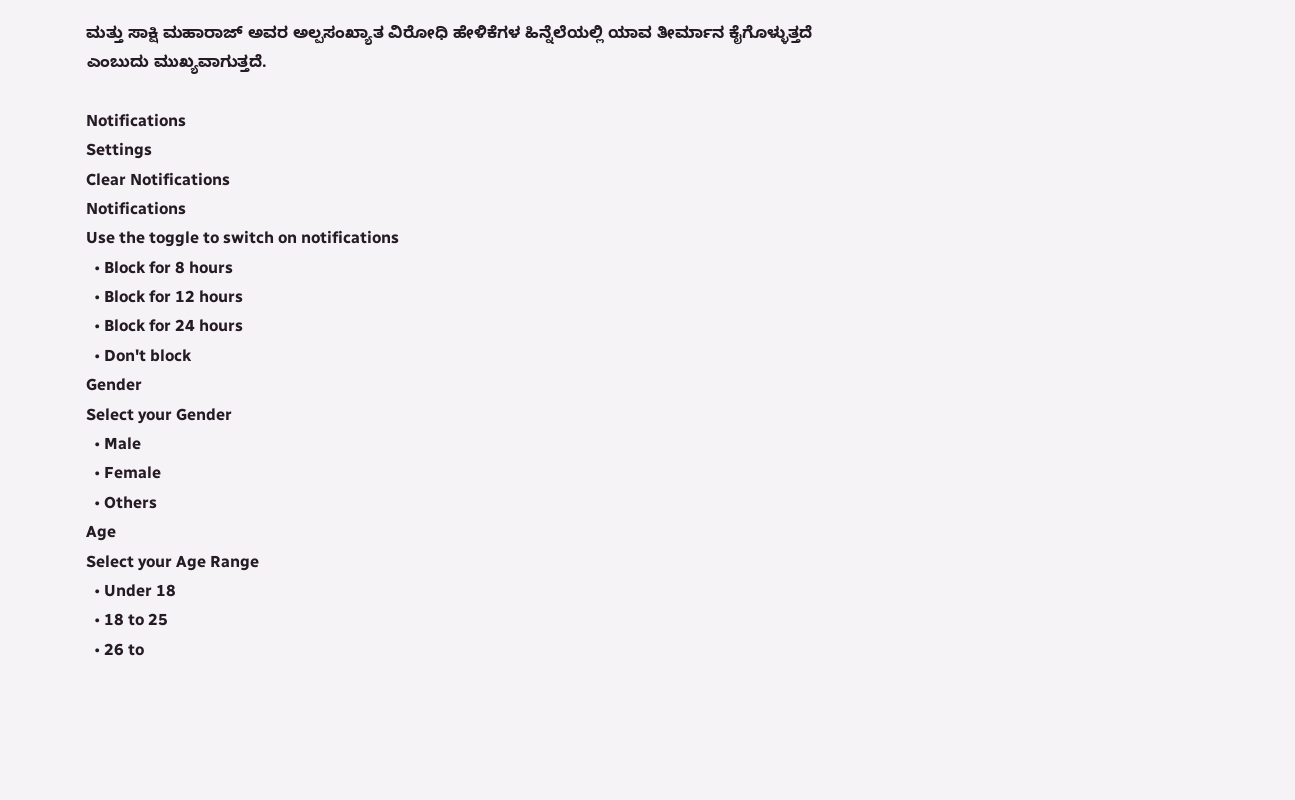ಮತ್ತು ಸಾಕ್ಷಿ ಮಹಾರಾಜ್ ಅವರ ಅಲ್ಪಸಂಖ್ಯಾತ ವಿರೋಧಿ ಹೇಳಿಕೆಗಳ ಹಿನ್ನೆಲೆಯಲ್ಲಿ ಯಾವ ತೀರ್ಮಾನ ಕೈಗೊಳ್ಳುತ್ತದೆ ಎಂಬುದು ಮುಖ್ಯವಾಗುತ್ತದೆ.

Notifications
Settings
Clear Notifications
Notifications
Use the toggle to switch on notifications
  • Block for 8 hours
  • Block for 12 hours
  • Block for 24 hours
  • Don't block
Gender
Select your Gender
  • Male
  • Female
  • Others
Age
Select your Age Range
  • Under 18
  • 18 to 25
  • 26 to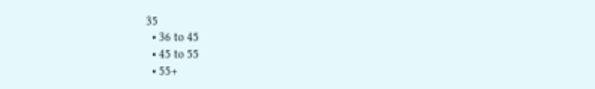35
  • 36 to 45
  • 45 to 55
  • 55+